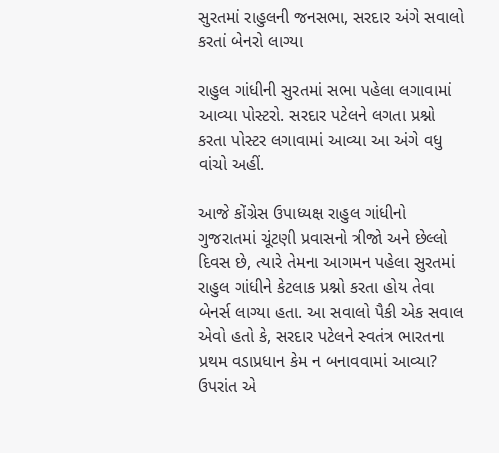સુરતમાં રાહુલની જનસભા, સરદાર અંગે સવાલો કરતાં બેનરો લાગ્યા

રાહુલ ગાંધીની સુરતમાં સભા પહેલા લગાવામાં આવ્યા પોસ્ટરો. સરદાર પટેલને લગતા પ્રશ્નો કરતા પોસ્ટર લગાવામાં આવ્યા આ અંગે વધુ વાંચો અહીં.

આજે કોંગ્રેસ ઉપાધ્યક્ષ રાહુલ ગાંધીનો ગુજરાતમાં ચૂંટણી પ્રવાસનો ત્રીજો અને છેલ્લો દિવસ છે, ત્યારે તેમના આગમન પહેલા સુરતમાં રાહુલ ગાંધીને કેટલાક પ્રશ્નો કરતા હોય તેવા બેનર્સ લાગ્યા હતા. આ સવાલો પૈકી એક સવાલ એવો હતો કે, સરદાર પટેલને સ્વતંત્ર ભારતના પ્રથમ વડાપ્રધાન કેમ ન બનાવવામાં આવ્યા? ઉપરાંત એ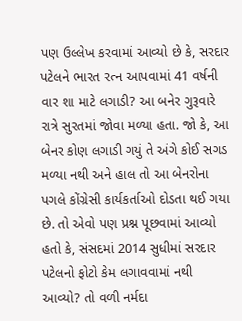પણ ઉલ્લેખ કરવામાં આવ્યો છે કે, સરદાર પટેલને ભારત રત્ન આપવામાં 41 વર્ષની વાર શા માટે લગાડી? આ બનેર ગુરૂવારે રાત્રે સુરતમાં જોવા મળ્યા હતા. જો કે, આ બેનર કોણ લગાડી ગયું તે અંગે કોઈ સગડ મળ્યા નથી અને હાલ તો આ બેનરોના પગલે કોંગ્રેસી કાર્યકર્તાઓ દોડતા થઈ ગયા છે. તો એવો પણ પ્રશ્ન પૂછવામાં આવ્યો હતો કે, સંસદમાં 2014 સુધીમાં સરદાર પટેલનો ફોટો કેમ લગાવવામાં નથી આવ્યો? તો વળી નર્મદા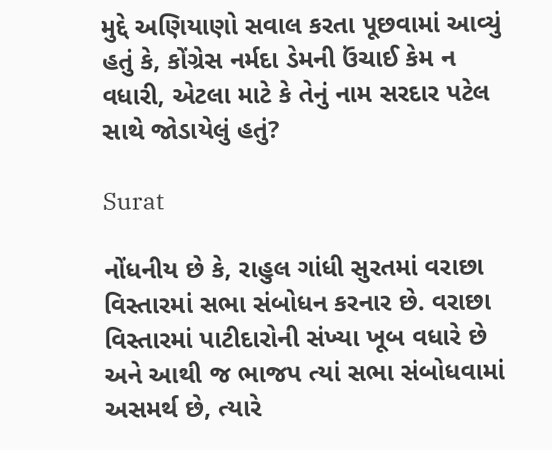મુદ્દે અણિયાણો સવાલ કરતા પૂછવામાં આવ્યું હતું કે, કોંગ્રેસ નર્મદા ડેમની ઉંચાઈ કેમ ન વધારી, એટલા માટે કે તેનું નામ સરદાર પટેલ સાથે જોડાયેલું હતું?

Surat

નોંધનીય છે કે, રાહુલ ગાંધી સુરતમાં વરાછા વિસ્તારમાં સભા સંબોધન કરનાર છે. વરાછા વિસ્તારમાં પાટીદારોની સંખ્યા ખૂબ વધારે છે અને આથી જ ભાજપ ત્યાં સભા સંબોધવામાં અસમર્થ છે, ત્યારે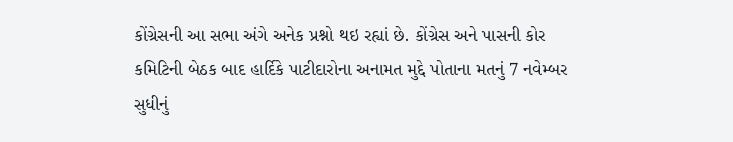કોંગ્રેસની આ સભા અંગે અનેક પ્રશ્નો થઇ રહ્યાં છે. કોંગ્રેસ અને પાસની કોર કમિટિની બેઠક બાદ હાર્દિકે પાટીદારોના અનામત મુદ્દે પોતાના મતનું 7 નવેમ્બર સુધીનું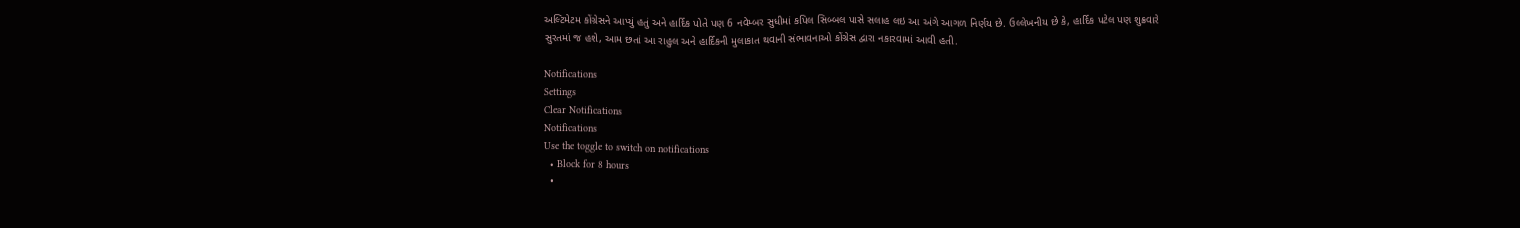અલ્ટિમેટમ કોંગ્રેસને આપ્યું હતું અને હાર્દિક પોતે પણ 6 નવેમ્બર સુધીમાં કપિલ સિબ્બલ પાસે સલાહ લઇ આ અંગે આગળ નિર્ણય છે. ઉલ્લેખનીય છે કે, હાર્દિક પટેલ પણ શુક્રવારે સુરતમાં જ હશે, આમ છતાં આ રાહુલ અને હાર્દિકની મુલાકાત થવાની સંભાવનાઓ કોંગ્રેસ દ્વારા નકારવામાં આવી હતી.

Notifications
Settings
Clear Notifications
Notifications
Use the toggle to switch on notifications
  • Block for 8 hours
  •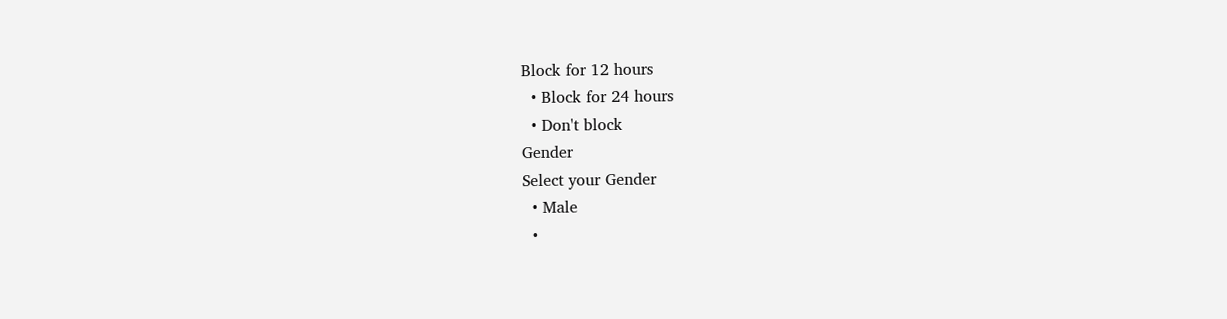Block for 12 hours
  • Block for 24 hours
  • Don't block
Gender
Select your Gender
  • Male
  •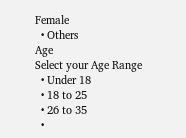Female
  • Others
Age
Select your Age Range
  • Under 18
  • 18 to 25
  • 26 to 35
  •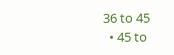36 to 45
  • 45 to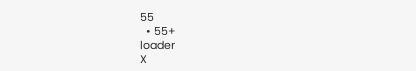55
  • 55+
loader
X